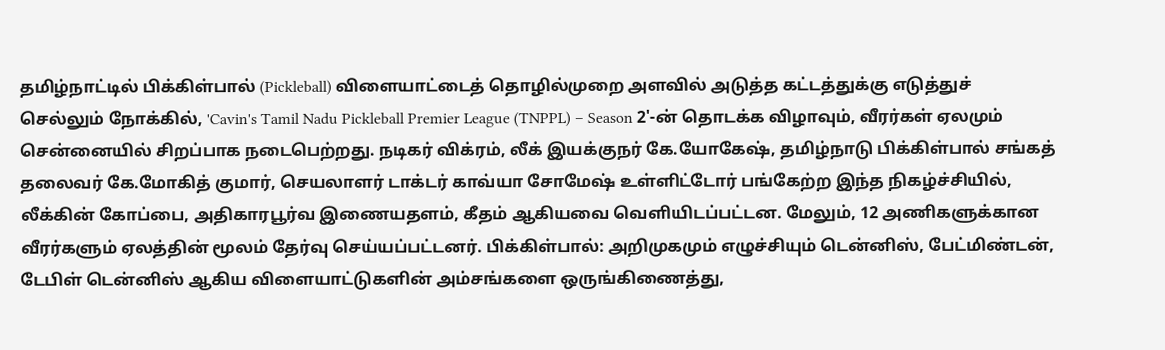தமிழ்நாட்டில் பிக்கிள்பால் (Pickleball) விளையாட்டைத் தொழில்முறை அளவில் அடுத்த கட்டத்துக்கு எடுத்துச் செல்லும் நோக்கில், 'Cavin's Tamil Nadu Pickleball Premier League (TNPPL) – Season 2'-ன் தொடக்க விழாவும், வீரர்கள் ஏலமும் சென்னையில் சிறப்பாக நடைபெற்றது. நடிகர் விக்ரம், லீக் இயக்குநர் கே.யோகேஷ், தமிழ்நாடு பிக்கிள்பால் சங்கத் தலைவர் கே.மோகித் குமார், செயலாளர் டாக்டர் காவ்யா சோமேஷ் உள்ளிட்டோர் பங்கேற்ற இந்த நிகழ்ச்சியில், லீக்கின் கோப்பை, அதிகாரபூர்வ இணையதளம், கீதம் ஆகியவை வெளியிடப்பட்டன. மேலும், 12 அணிகளுக்கான வீரர்களும் ஏலத்தின் மூலம் தேர்வு செய்யப்பட்டனர். பிக்கிள்பால்: அறிமுகமும் எழுச்சியும் டென்னிஸ், பேட்மிண்டன், டேபிள் டென்னிஸ் ஆகிய விளையாட்டுகளின் அம்சங்களை ஒருங்கிணைத்து,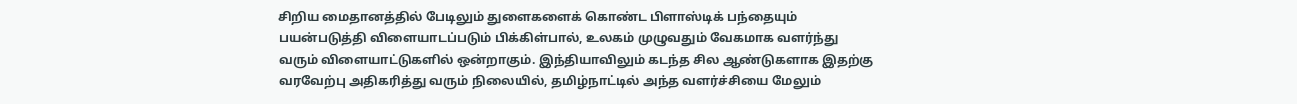சிறிய மைதானத்தில் பேடிலும் துளைகளைக் கொண்ட பிளாஸ்டிக் பந்தையும் பயன்படுத்தி விளையாடப்படும் பிக்கிள்பால், உலகம் முழுவதும் வேகமாக வளர்ந்து வரும் விளையாட்டுகளில் ஒன்றாகும். இந்தியாவிலும் கடந்த சில ஆண்டுகளாக இதற்கு வரவேற்பு அதிகரித்து வரும் நிலையில், தமிழ்நாட்டில் அந்த வளர்ச்சியை மேலும்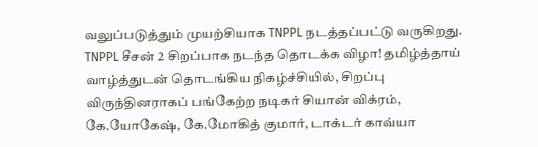வலுப்படுத்தும் முயற்சியாக TNPPL நடத்தப்பட்டு வருகிறது. TNPPL சீசன் 2 சிறப்பாக நடந்த தொடக்க விழா! தமிழ்த்தாய் வாழ்த்துடன் தொடங்கிய நிகழ்ச்சியில், சிறப்பு விருந்தினராகப் பங்கேற்ற நடிகர் சியான் விக்ரம், கே.யோகேஷ், கே.மோகித் குமார், டாக்டர் காவ்யா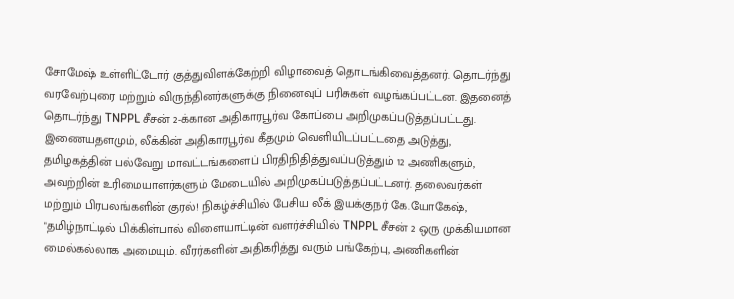சோமேஷ் உள்ளிட்டோர் குத்துவிளக்கேற்றி விழாவைத் தொடங்கிவைத்தனர். தொடர்ந்து வரவேற்புரை மற்றும் விருந்தினர்களுக்கு நினைவுப் பரிசுகள் வழங்கப்பட்டன. இதனைத் தொடர்ந்து TNPPL சீசன் 2-க்கான அதிகாரபூர்வ கோப்பை அறிமுகப்படுத்தப்பட்டது. இணையதளமும், லீக்கின் அதிகாரபூர்வ கீதமும் வெளியிடப்பட்டதை அடுத்து, தமிழகத்தின் பல்வேறு மாவட்டங்களைப் பிரதிநிதித்துவப்படுத்தும் 12 அணிகளும், அவற்றின் உரிமையாளர்களும் மேடையில் அறிமுகப்படுத்தப்பட்டனர். தலைவர்கள் மற்றும் பிரபலங்களின் குரல்! நிகழ்ச்சியில் பேசிய லீக் இயக்குநர் கே.யோகேஷ், "தமிழ்நாட்டில் பிக்கிள்பால் விளையாட்டின் வளர்ச்சியில் TNPPL சீசன் 2 ஒரு முக்கியமான மைல்கல்லாக அமையும். வீரர்களின் அதிகரித்து வரும் பங்கேற்பு, அணிகளின்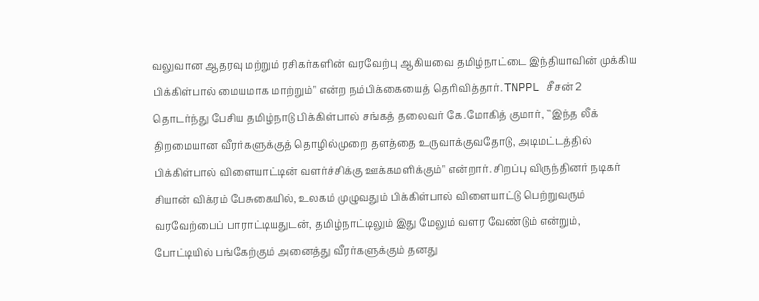வலுவான ஆதரவு மற்றும் ரசிகர்களின் வரவேற்பு ஆகியவை தமிழ்நாட்டை இந்தியாவின் முக்கிய பிக்கிள்பால் மையமாக மாற்றும்" என்ற நம்பிக்கையைத் தெரிவித்தார். TNPPL சீசன் 2 தொடர்ந்து பேசிய தமிழ்நாடு பிக்கிள்பால் சங்கத் தலைவர் கே.மோகித் குமார், ``இந்த லீக் திறமையான வீரர்களுக்குத் தொழில்முறை தளத்தை உருவாக்குவதோடு, அடிமட்டத்தில் பிக்கிள்பால் விளையாட்டின் வளர்ச்சிக்கு ஊக்கமளிக்கும்" என்றார். சிறப்பு விருந்தினர் நடிகர் சியான் விக்ரம் பேசுகையில், உலகம் முழுவதும் பிக்கிள்பால் விளையாட்டு பெற்றுவரும் வரவேற்பைப் பாராட்டியதுடன், தமிழ்நாட்டிலும் இது மேலும் வளர வேண்டும் என்றும், போட்டியில் பங்கேற்கும் அனைத்து வீரர்களுக்கும் தனது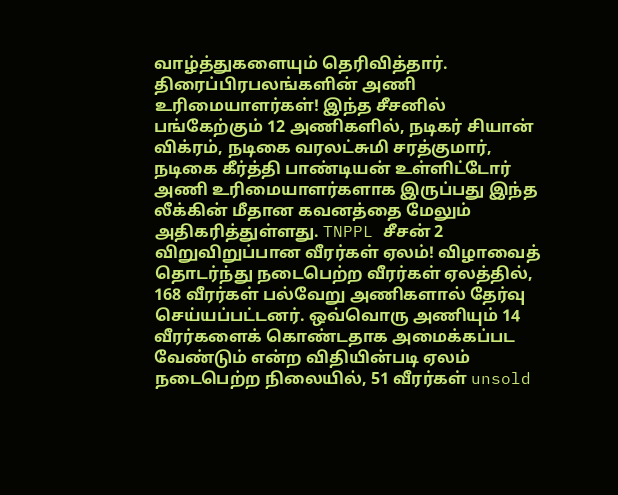வாழ்த்துகளையும் தெரிவித்தார். திரைப்பிரபலங்களின் அணி உரிமையாளர்கள்! இந்த சீசனில் பங்கேற்கும் 12 அணிகளில், நடிகர் சியான் விக்ரம், நடிகை வரலட்சுமி சரத்குமார், நடிகை கீர்த்தி பாண்டியன் உள்ளிட்டோர் அணி உரிமையாளர்களாக இருப்பது இந்த லீக்கின் மீதான கவனத்தை மேலும் அதிகரித்துள்ளது. TNPPL சீசன் 2 விறுவிறுப்பான வீரர்கள் ஏலம்! விழாவைத் தொடர்ந்து நடைபெற்ற வீரர்கள் ஏலத்தில், 168 வீரர்கள் பல்வேறு அணிகளால் தேர்வு செய்யப்பட்டனர். ஒவ்வொரு அணியும் 14 வீரர்களைக் கொண்டதாக அமைக்கப்பட வேண்டும் என்ற விதியின்படி ஏலம் நடைபெற்ற நிலையில், 51 வீரர்கள் unsold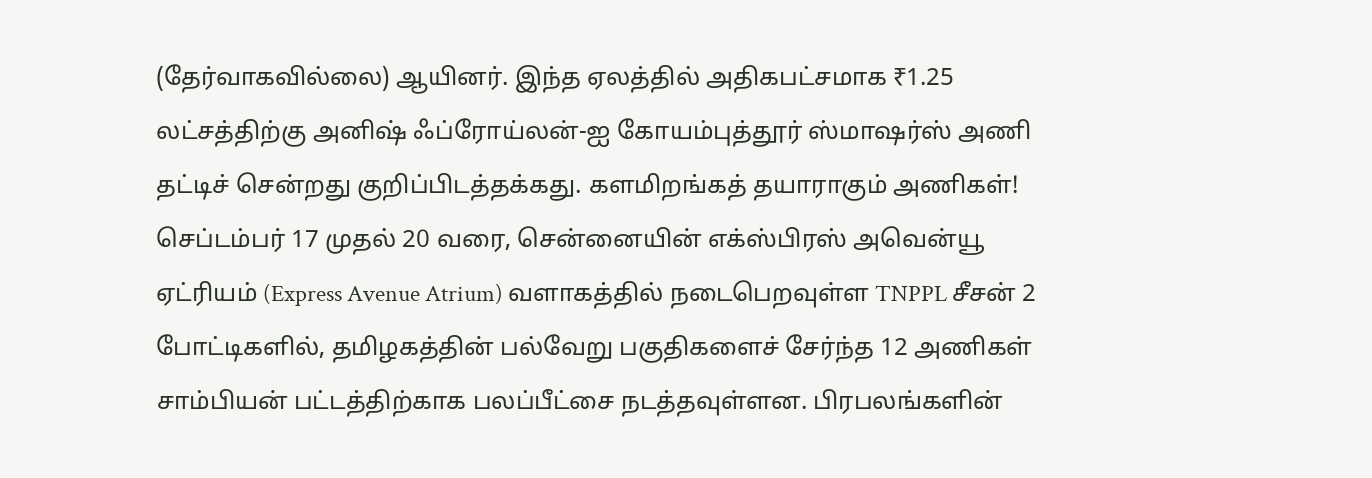(தேர்வாகவில்லை) ஆயினர். இந்த ஏலத்தில் அதிகபட்சமாக ₹1.25 லட்சத்திற்கு அனிஷ் ஃப்ரோய்லன்-ஐ கோயம்புத்தூர் ஸ்மாஷர்ஸ் அணி தட்டிச் சென்றது குறிப்பிடத்தக்கது. களமிறங்கத் தயாராகும் அணிகள்! செப்டம்பர் 17 முதல் 20 வரை, சென்னையின் எக்ஸ்பிரஸ் அவென்யூ ஏட்ரியம் (Express Avenue Atrium) வளாகத்தில் நடைபெறவுள்ள TNPPL சீசன் 2 போட்டிகளில், தமிழகத்தின் பல்வேறு பகுதிகளைச் சேர்ந்த 12 அணிகள் சாம்பியன் பட்டத்திற்காக பலப்பீட்சை நடத்தவுள்ளன. பிரபலங்களின்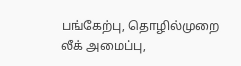பங்கேற்பு, தொழில்முறை லீக் அமைப்பு,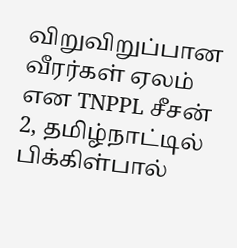விறுவிறுப்பான வீரர்கள் ஏலம் என TNPPL சீசன் 2, தமிழ்நாட்டில் பிக்கிள்பால்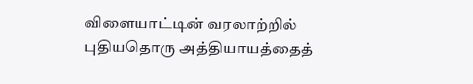விளையாட்டின் வரலாற்றில் புதியதொரு அத்தியாயத்தைத்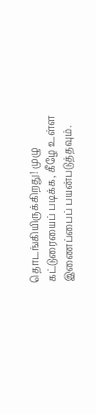தொடங்கியிருக்கிறது! முழு கட்டுரையைப் படிக்க, கீழே உள்ள இணைப்பைப் பயன்படுத்தவும்.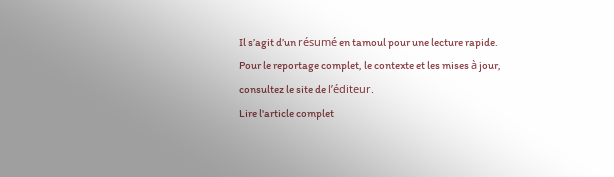Il s’agit d’un résumé en tamoul pour une lecture rapide. Pour le reportage complet, le contexte et les mises à jour, consultez le site de l’éditeur.
Lire l'article complet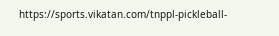https://sports.vikatan.com/tnppl-pickleball-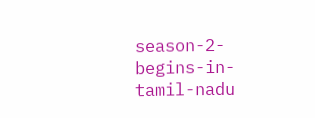season-2-begins-in-tamil-nadu